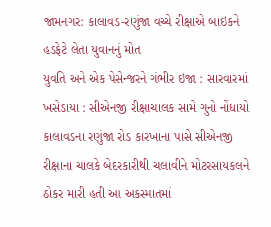જામનગર: કાલાવડ-રણુંજા વચ્ચે રીક્ષાએ બાઇકને હડફેટે લેતા યુવાનનું મોત
યુવતિ અને એક પેસેન્જરને ગંભીર ઇજા : સારવારમાં ખસેડાયા : સીએનજી રીક્ષાચાલક સામે ગુનો નોંધાયો
કાલાવડના રણુંજા રોડ કારખાના પાસે સીએનજી રીક્ષાના ચાલકે બેદરકારીથી ચલાવીને મોટરસાયકલને ઠોકર મારી હતી આ અકસ્માતમાં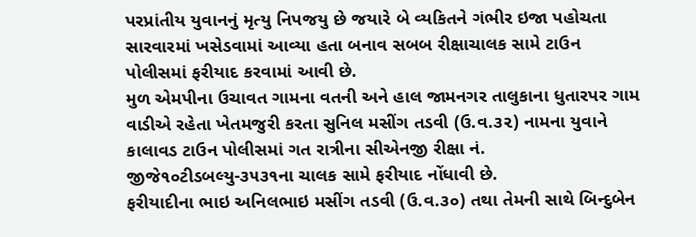પરપ્રાંતીય યુવાનનું મૃત્યુ નિપજયુ છે જયારે બે વ્યકિતને ગંભીર ઇજા પહોચતા સારવારમાં ખસેડવામાં આવ્યા હતા બનાવ સબબ રીક્ષાચાલક સામે ટાઉન પોલીસમાં ફરીયાદ કરવામાં આવી છે.
મુળ એમપીના ઉચાવત ગામના વતની અને હાલ જામનગર તાલુકાના ધુતારપર ગામ વાડીએ રહેતા ખેતમજુરી કરતા સુનિલ મસીંગ તડવી (ઉ.વ.૩૨) નામના યુવાને કાલાવડ ટાઉન પોલીસમાં ગત રાત્રીના સીએનજી રીક્ષા નં. જીજે૧૦ટીડબલ્યુ-૩૫૩૧ના ચાલક સામે ફરીયાદ નોંધાવી છે.
ફરીયાદીના ભાઇ અનિલભાઇ મસીંગ તડવી (ઉ.વ.૩૦) તથા તેમની સાથે બિન્દુબેન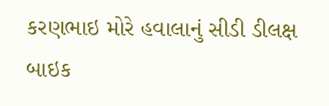કરણભાઇ મોરે હવાલાનું સીડી ડીલક્ષ બાઇક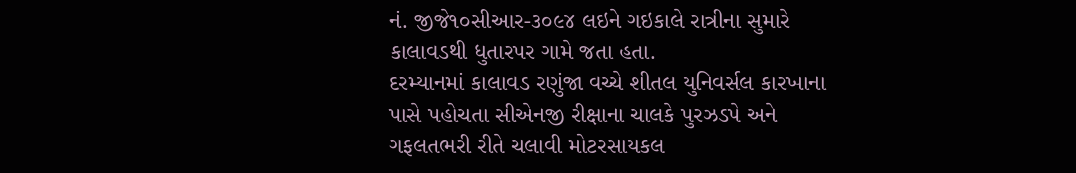નં. જીજે૧૦સીઆર-૩૦૯૪ લઇને ગઇકાલે રાત્રીના સુમારે કાલાવડથી ધુતારપર ગામે જતા હતા.
દરમ્યાનમાં કાલાવડ રણુંજા વચ્ચે શીતલ યુનિવર્સલ કારખાના પાસે પહોચતા સીએનજી રીક્ષાના ચાલકે પુરઝડપે અને ગફલતભરી રીતે ચલાવી મોટરસાયકલ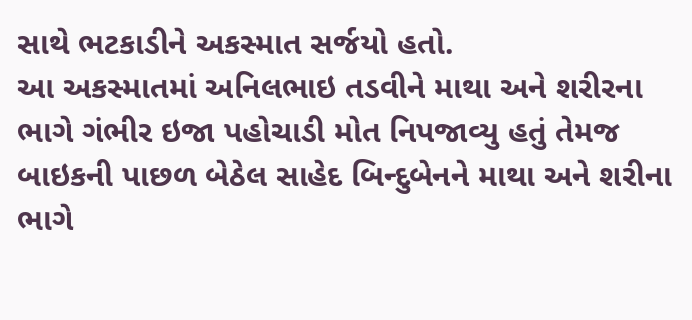સાથે ભટકાડીને અકસ્માત સર્જયો હતો.
આ અકસ્માતમાં અનિલભાઇ તડવીને માથા અને શરીરના ભાગે ગંભીર ઇજા પહોચાડી મોત નિપજાવ્યુ હતું તેમજ બાઇકની પાછળ બેઠેલ સાહેદ બિન્દુબેનને માથા અને શરીના ભાગે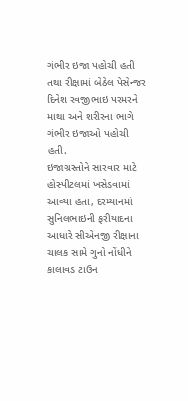ગંભીર ઇજા પહોચી હતી તથા રીક્ષામાં બેઠેલ પેસેન્જર દિનેશ રવજીભાઇ પરમરને માથા અને શરીરના ભાગે ગંભીર ઇજાઓ પહોચી હતી.
ઇજાગ્રસ્તોને સારવાર માટે હોસ્પીટલમાં ખસેડવામાં આવ્યા હતા, દરમ્યાનમાં સુનિલભાઇની ફરીયાદના આધારે સીએનજી રીક્ષાના ચાલક સામે ગુનો નોંધીને કાલાવડ ટાઉન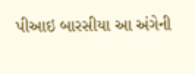પીઆઇ બારસીયા આ અંગેની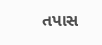તપાસ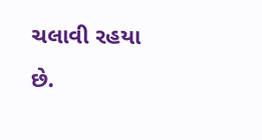ચલાવી રહયા છે.